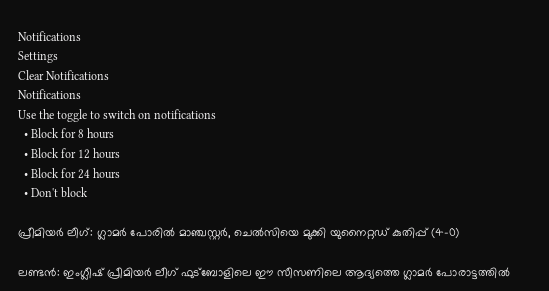Notifications
Settings
Clear Notifications
Notifications
Use the toggle to switch on notifications
  • Block for 8 hours
  • Block for 12 hours
  • Block for 24 hours
  • Don't block

പ്രീമിയര്‍ ലീഗ്: ഗ്ലാമര്‍ പോരില്‍ മാഞ്ചസ്റ്റര്‍, ചെല്‍സിയെ മുക്കി യുനൈറ്റഡ് കുതിപ്പ് (4-0)

ലണ്ടന്‍: ഇംഗ്ലീഷ് പ്രീമിയര്‍ ലീഗ് ഫുട്‌ബോളിലെ ഈ സീസണിലെ ആദ്യത്തെ ഗ്ലാമര്‍ പോരാട്ടത്തില്‍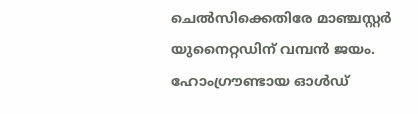ചെല്‍സിക്കെതിരേ മാഞ്ചസ്റ്റര്‍ യുനൈറ്റഡിന് വമ്പന്‍ ജയം. ഹോംഗ്രൗണ്ടായ ഓള്‍ഡ്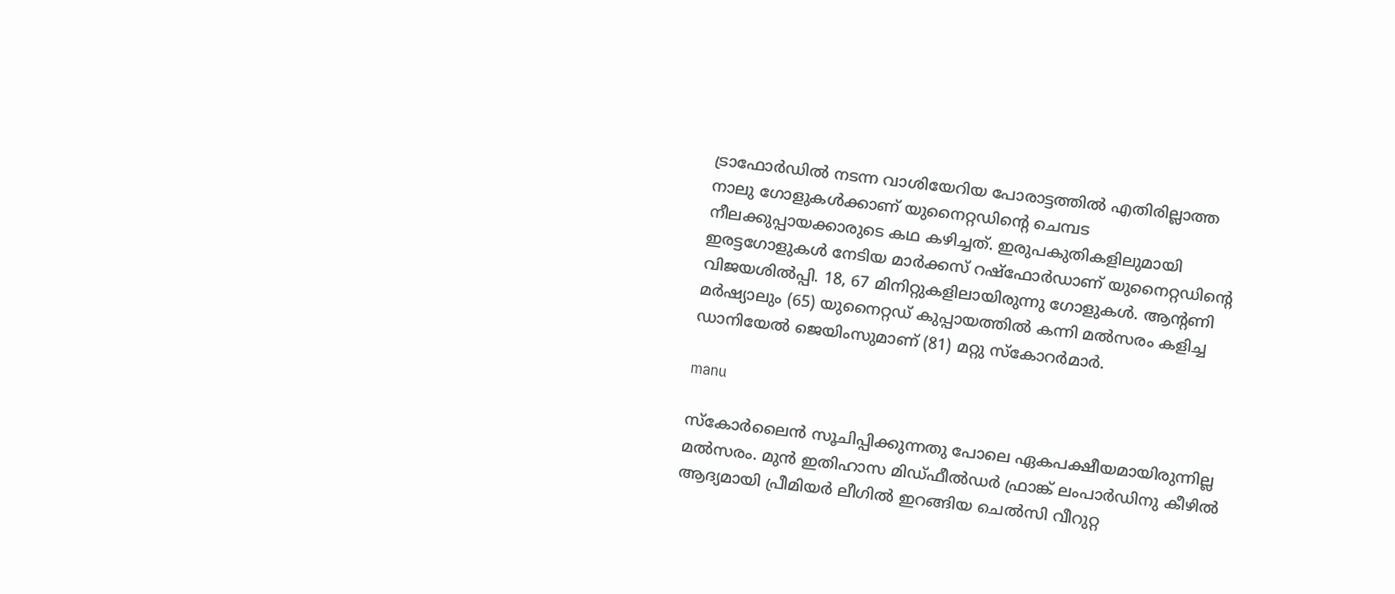ട്രാഫോര്‍ഡില്‍ നടന്ന വാശിയേറിയ പോരാട്ടത്തില്‍ എതിരില്ലാത്ത നാലു ഗോളുകള്‍ക്കാണ് യുനൈറ്റഡിന്റെ ചെമ്പട നീലക്കുപ്പായക്കാരുടെ കഥ കഴിച്ചത്. ഇരുപകുതികളിലുമായി ഇരട്ടഗോളുകള്‍ നേടിയ മാര്‍ക്കസ് റഷ്‌ഫോര്‍ഡാണ് യുനൈറ്റഡിന്റെ വിജയശില്‍പ്പി. 18, 67 മിനിറ്റുകളിലായിരുന്നു ഗോളുകള്‍. ആന്റണി മര്‍ഷ്യാലും (65) യുനൈറ്റഡ് കുപ്പായത്തില്‍ കന്നി മല്‍സരം കളിച്ച ഡാനിയേല്‍ ജെയിംസുമാണ് (81) മറ്റു സ്‌കോറര്‍മാര്‍.

manu

സ്‌കോര്‍ലൈന്‍ സൂചിപ്പിക്കുന്നതു പോലെ ഏകപക്ഷീയമായിരുന്നില്ല മല്‍സരം. മുന്‍ ഇതിഹാസ മിഡ്ഫീല്‍ഡര്‍ ഫ്രാങ്ക് ലംപാര്‍ഡിനു കീഴില്‍ ആദ്യമായി പ്രീമിയര്‍ ലീഗില്‍ ഇറങ്ങിയ ചെല്‍സി വീറുറ്റ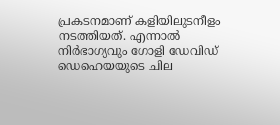പ്രകടനമാണ് കളിയിലുടനീളം നടത്തിയത്. എന്നാല്‍ നിര്‍ഭാഗ്യവും ഗോളി ഡേവിഡ് ഡെഹെയയുടെ ചില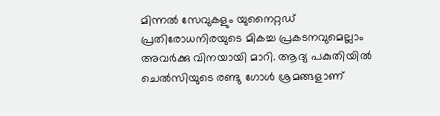മിന്നല്‍ സേവുകളും യുനൈറ്റഡ് പ്രതിരോധനിരയുടെ മികച്ച പ്രകടനവുമെല്ലാം അവര്‍ക്കു വിനയായി മാറി. ആദ്യ പകുതിയില്‍ ചെല്‍സിയുടെ രണ്ടു ഗോള്‍ ശ്രമങ്ങളാണ്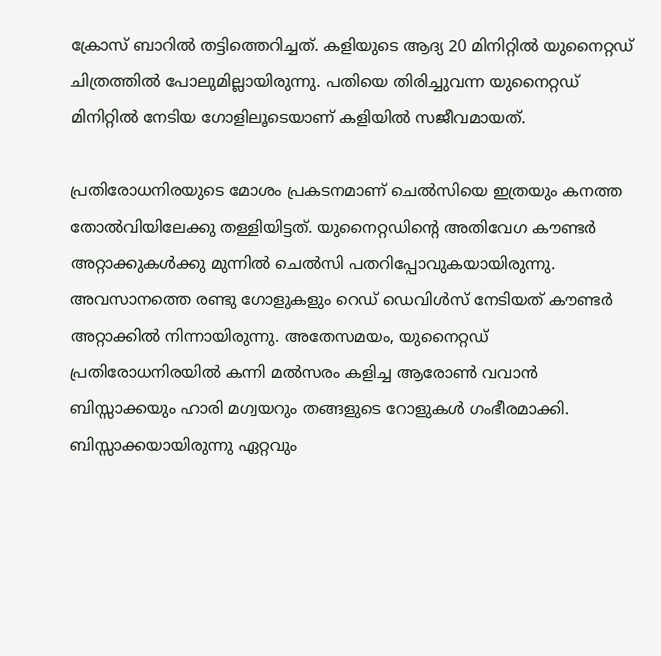ക്രോസ് ബാറില്‍ തട്ടിത്തെറിച്ചത്. കളിയുടെ ആദ്യ 20 മിനിറ്റില്‍ യുനൈറ്റഡ് ചിത്രത്തില്‍ പോലുമില്ലായിരുന്നു. പതിയെ തിരിച്ചുവന്ന യുനൈറ്റഡ് മിനിറ്റില്‍ നേടിയ ഗോളിലൂടെയാണ് കളിയില്‍ സജീവമായത്.

പ്രതിരോധനിരയുടെ മോശം പ്രകടനമാണ് ചെല്‍സിയെ ഇത്രയും കനത്ത തോല്‍വിയിലേക്കു തള്ളിയിട്ടത്. യുനൈറ്റഡിന്റെ അതിവേഗ കൗണ്ടര്‍ അറ്റാക്കുകള്‍ക്കു മുന്നില്‍ ചെല്‍സി പതറിപ്പോവുകയായിരുന്നു. അവസാനത്തെ രണ്ടു ഗോളുകളും റെഡ് ഡെവിള്‍സ് നേടിയത് കൗണ്ടര്‍ അറ്റാക്കില്‍ നിന്നായിരുന്നു. അതേസമയം, യുനൈറ്റഡ് പ്രതിരോധനിരയില്‍ കന്നി മല്‍സരം കളിച്ച ആരോണ്‍ വവാന്‍ ബിസ്സാക്കയും ഹാരി മഗ്വയറും തങ്ങളുടെ റോളുകള്‍ ഗംഭീരമാക്കി. ബിസ്സാക്കയായിരുന്നു ഏറ്റവും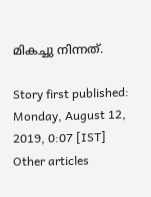മികച്ചു നിന്നത്.

Story first published: Monday, August 12, 2019, 0:07 [IST]
Other articles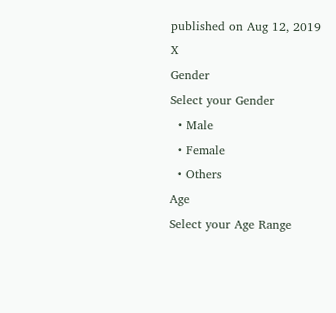published on Aug 12, 2019
X
Gender
Select your Gender
  • Male
  • Female
  • Others
Age
Select your Age Range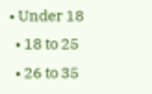• Under 18
  • 18 to 25
  • 26 to 35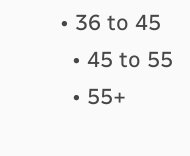• 36 to 45
  • 45 to 55
  • 55+